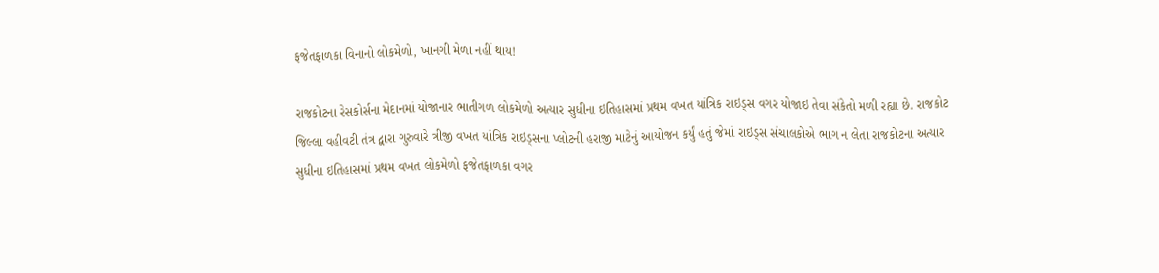ફજેતફાળકા વિનાનો લોકમેળો, ખાનગી મેળા નહીં થાય!

રાજકોટના રેસકોર્સના મેદાનમાં યોજાનાર ભાતીગળ લોકમેળો અત્યાર સુધીના ઇતિહાસમાં પ્રથમ વખત યાંત્રિક રાઇડ્સ વગર યોજાઇ તેવા સંકેતો મળી રહ્યા છે. રાજકોટ જિલ્લા વહીવટી તંત્ર દ્વારા ગુરુવારે ત્રીજી વખત યાંત્રિક રાઇડ્સના પ્લોટની હરાજી માટેનું આયોજન કર્યું હતું જેમાં રાઇડ્સ સંચાલકોએ ભાગ ન લેતા રાજકોટના અત્યાર સુધીના ઇતિહાસમાં પ્રથમ વખત લોકમેળો ફજેતફાળકા વગર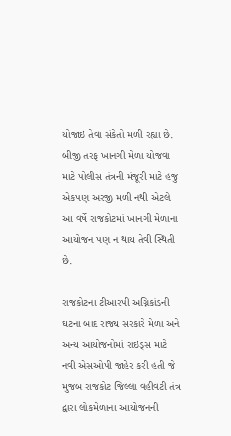યોજાઇ તેવા સંકેતો મળી રહ્યા છે. બીજી તરફ ખાનગી મેળા યોજવા માટે પોલીસ તંત્રની મંજૂરી માટે હજુ એકપણ અરજી મળી નથી એટલે આ વર્ષે રાજકોટમાં ખાનગી મેળાના આયોજન પણ ન થાય તેવી સ્થિતી છે.

રાજકોટના ટીઆરપી અગ્નિકાંડની ઘટના બાદ રાજ્ય સરકારે મેળા અને અન્ય આયોજનોમાં રાઇડ્સ માટે નવી એસઓપી જાહેર કરી હતી જે મુજબ રાજકોટ જિલ્લા વહીવટી તંત્ર દ્વારા લોકમેળાના આયોજનની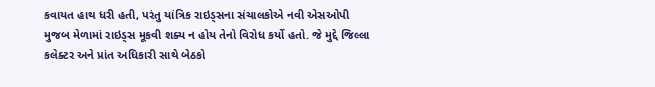કવાયત હાથ ધરી હતી, પરંતુ યાંત્રિક રાઇડ્સના સંચાલકોએ નવી એસઓપી મુજબ મેળામાં રાઇડ્સ મૂકવી શક્ય ન હોય તેનો વિરોધ કર્યો હતો. જે મુદ્દે જિલ્લા કલેક્ટર અને પ્રાંત અધિકારી સાથે બેઠકો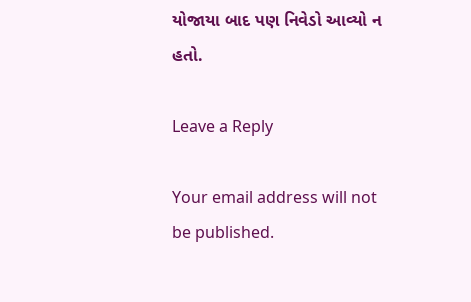યોજાયા બાદ પણ નિવેડો આવ્યો ન હતો.

Leave a Reply

Your email address will not be published.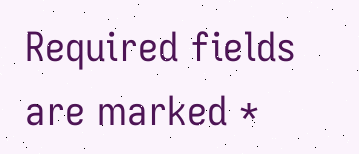Required fields are marked *